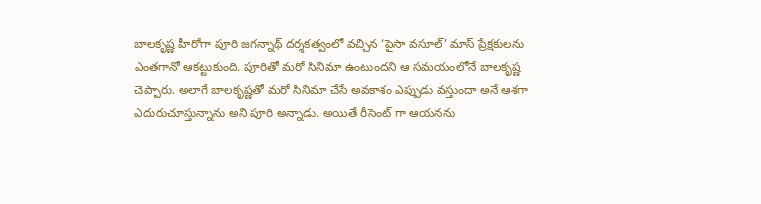బాలకృష్ణ హీరోగా పూరి జగన్నాథ్ దర్శకత్వంలో వచ్చిన ‘పైసా వసూల్’ మాస్ ప్రేక్షకులను ఎంతగానో ఆకట్టుకుంది. పూరితో మరో సినిమా ఉంటుందని ఆ సమయంలోనే బాలకృష్ణ చెప్పారు. అలాగే బాలకృష్ణతో మరో సినిమా చేసే అవకాశం ఎప్పుడు వస్తుందా అనే ఆశగా ఎదురుచూస్తున్నాను అని పూరి అన్నాడు. అయితే రీసెంట్ గా ఆయనను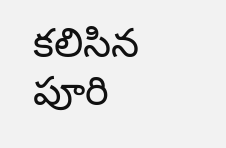కలిసిన పూరి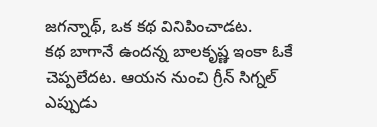జగన్నాథ్, ఒక కథ వినిపించాడట.
కథ బాగానే ఉందన్న బాలకృష్ణ ఇంకా ఓకే చెప్పలేదట. ఆయన నుంచి గ్రీన్ సిగ్నల్ ఎప్పుడు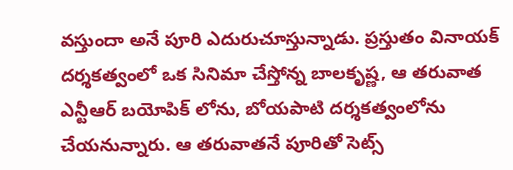వస్తుందా అనే పూరి ఎదురుచూస్తున్నాడు. ప్రస్తుతం వినాయక్ దర్శకత్వంలో ఒక సినిమా చేస్తోన్న బాలకృష్ణ, ఆ తరువాత ఎన్టీఆర్ బయోపిక్ లోను, బోయపాటి దర్శకత్వంలోను చేయనున్నారు. ఆ తరువాతనే పూరితో సెట్స్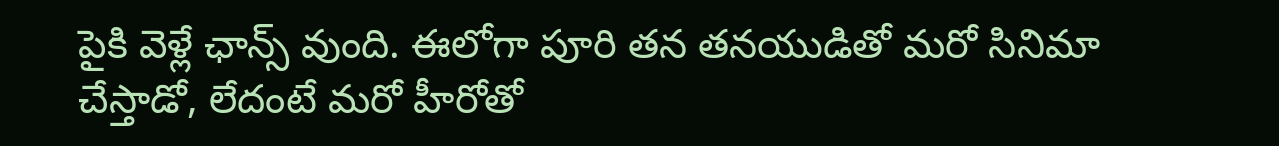పైకి వెళ్లే ఛాన్స్ వుంది. ఈలోగా పూరి తన తనయుడితో మరో సినిమా చేస్తాడో, లేదంటే మరో హీరోతో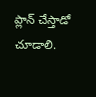ప్లాన్ చేస్తాడో చూడాలి.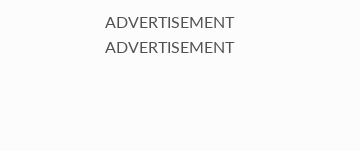ADVERTISEMENT
ADVERTISEMENT